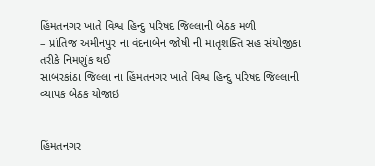હિંમતનગર ખાતે વિશ્વ હિન્દુ પરિષદ જિલ્લાની બેઠક મળી
– પ્રાંતિજ અમીનપુર ના વંદનાબેન જોષી ની માતૃશક્તિ સહ સંયોજીકા તરીકે નિમણુંક થઈ
સાબરકાંઠા જિલ્લા ના હિંમતનગર ખાતે વિશ્વ હિન્દુ પરિષદ જિલ્લાની વ્યાપક બેઠક યોજાઇ


હિંમતનગર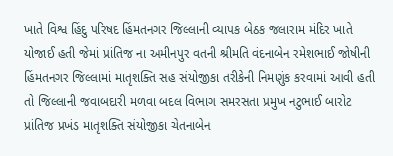ખાતે વિશ્વ હિંદુ પરિષદ હિંમતનગર જિલ્લાની વ્યાપક બેઠક જલારામ મંદિર ખાતે યોજાઈ હતી જેમાં પ્રાંતિજ ના અમીનપુર વતની શ્રીમતિ વંદનાબેન રમેશભાઈ જોષીની હિંમતનગર જિલ્લામાં માતૃશક્તિ સહ સંયોજીકા તરીકેની નિમણુંક કરવામાં આવી હતી તો જિલ્લાની જવાબદારી મળવા બદલ વિભાગ સમરસતા પ્રમુખ નટુભાઈ બારોટ પ્રાંતિજ પ્રખંડ માતૃશક્તિ સંયોજીકા ચેતનાબેન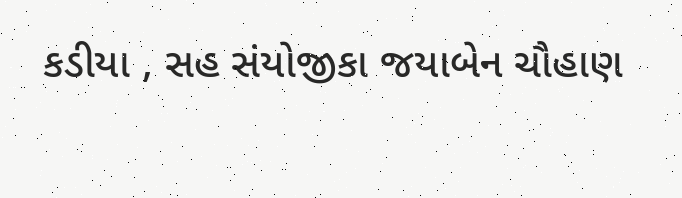કડીયા , સહ સંયોજીકા જયાબેન ચૌહાણ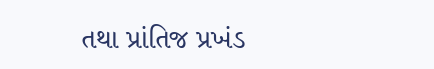તથા પ્રાંતિજ પ્રખંડ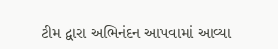ટીમ દ્વારા અભિનંદન આપવામાં આવ્યા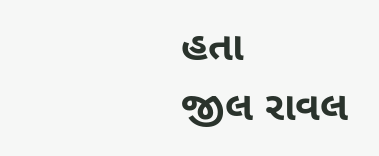હતા
જીલ રાવલ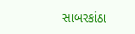સાબરકાંઠા